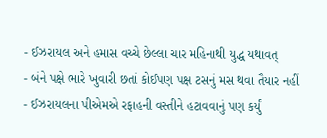- ઈઝરાયલ અને હમાસ વચ્ચે છેલ્લા ચાર મહિનાથી યુદ્ધ યથાવત્
- બંને પક્ષે ભારે ખુવારી છતાં કોઈપણ પક્ષ ટસનું મસ થવા તૈયાર નહીં
- ઈઝરાયલના પીએમએ રફાહની વસ્તીને હટાવવાનું પણ કર્યું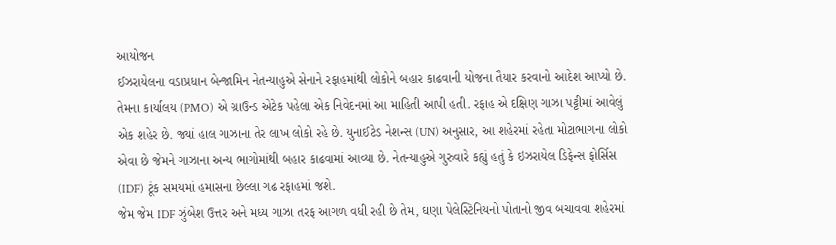આયોજન
ઈઝરાયેલના વડાપ્રધાન બેન્જામિન નેતન્યાહુએ સેનાને રફાહમાંથી લોકોને બહાર કાઢવાની યોજના તૈયાર કરવાનો આદેશ આપ્યો છે. તેમના કાર્યાલય (PMO) એ ગ્રાઉન્ડ એટેક પહેલા એક નિવેદનમાં આ માહિતી આપી હતી. રફાહ એ દક્ષિણ ગાઝા પટ્ટીમાં આવેલું એક શહેર છે. જ્યાં હાલ ગાઝાના તેર લાખ લોકો રહે છે. યુનાઈટેડ નેશન્સ (UN) અનુસાર, આ શહેરમાં રહેતા મોટાભાગના લોકો એવા છે જેમને ગાઝાના અન્ય ભાગોમાંથી બહાર કાઢવામાં આવ્યા છે. નેતન્યાહુએ ગુરુવારે કહ્યું હતું કે ઇઝરાયેલ ડિફેન્સ ફોર્સિસ (IDF) ટૂંક સમયમાં હમાસના છેલ્લા ગઢ રફાહમાં જશે.
જેમ જેમ IDF ઝુંબેશ ઉત્તર અને મધ્ય ગાઝા તરફ આગળ વધી રહી છે તેમ, ઘણા પેલેસ્ટિનિયનો પોતાનો જીવ બચાવવા શહેરમાં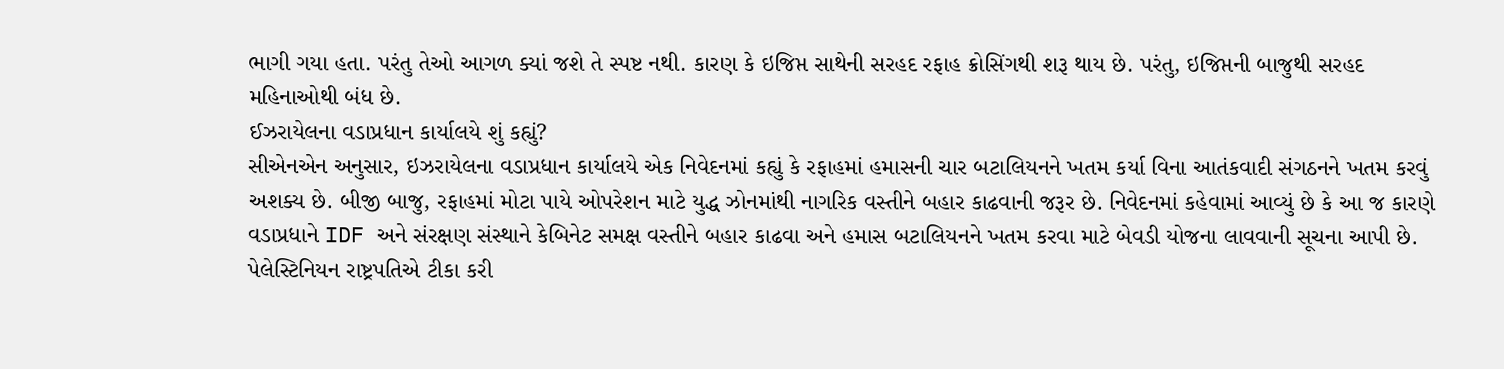ભાગી ગયા હતા. પરંતુ તેઓ આગળ ક્યાં જશે તે સ્પષ્ટ નથી. કારણ કે ઇજિપ્ત સાથેની સરહદ રફાહ ક્રોસિંગથી શરૂ થાય છે. પરંતુ, ઇજિપ્તની બાજુથી સરહદ મહિનાઓથી બંધ છે.
ઈઝરાયેલના વડાપ્રધાન કાર્યાલયે શું કહ્યું?
સીએનએન અનુસાર, ઇઝરાયેલના વડાપ્રધાન કાર્યાલયે એક નિવેદનમાં કહ્યું કે રફાહમાં હમાસની ચાર બટાલિયનને ખતમ કર્યા વિના આતંકવાદી સંગઠનને ખતમ કરવું અશક્ય છે. બીજી બાજુ, રફાહમાં મોટા પાયે ઓપરેશન માટે યુદ્ધ ઝોનમાંથી નાગરિક વસ્તીને બહાર કાઢવાની જરૂર છે. નિવેદનમાં કહેવામાં આવ્યું છે કે આ જ કારણે વડાપ્રધાને IDF અને સંરક્ષણ સંસ્થાને કેબિનેટ સમક્ષ વસ્તીને બહાર કાઢવા અને હમાસ બટાલિયનને ખતમ કરવા માટે બેવડી યોજના લાવવાની સૂચના આપી છે.
પેલેસ્ટિનિયન રાષ્ટ્રપતિએ ટીકા કરી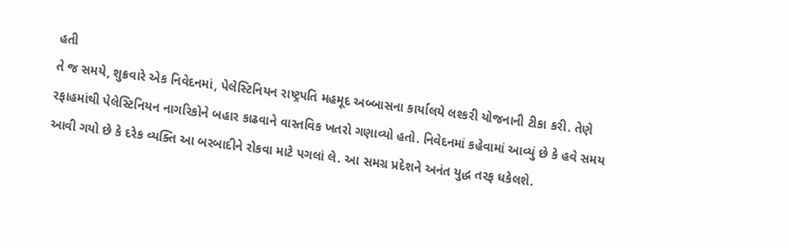હતી
તે જ સમયે, શુક્રવારે એક નિવેદનમાં, પેલેસ્ટિનિયન રાષ્ટ્રપતિ મહમૂદ અબ્બાસના કાર્યાલયે લશ્કરી યોજનાની ટીકા કરી. તેણે રફાહમાંથી પેલેસ્ટિનિયન નાગરિકોને બહાર કાઢવાને વાસ્તવિક ખતરો ગણાવ્યો હતો. નિવેદનમાં કહેવામાં આવ્યું છે કે હવે સમય આવી ગયો છે કે દરેક વ્યક્તિ આ બરબાદીને રોકવા માટે પગલાં લે. આ સમગ્ર પ્રદેશને અનંત યુદ્ધ તરફ ધકેલશે.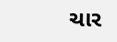ચાર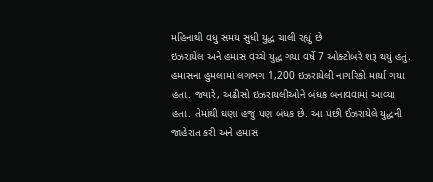મહિનાથી વધુ સમય સુધી યુદ્ધ ચાલી રહ્યું છે
ઇઝરાયેલ અને હમાસ વચ્ચે યુદ્ધ ગયા વર્ષે 7 ઓક્ટોબરે શરૂ થયું હતું. હમાસના હુમલામાં લગભગ 1,200 ઇઝરાયેલી નાગરિકો માર્યા ગયા હતા. જ્યારે, અઢીસો ઇઝરાયલીઓને બંધક બનાવવામાં આવ્યા હતા. તેમાંથી ઘણા હજુ પણ બંધક છે. આ પછી ઈઝરાયેલે યુદ્ધની જાહેરાત કરી અને હમાસ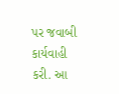પર જવાબી કાર્યવાહી કરી. આ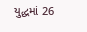યુદ્ધમાં 26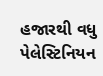હજારથી વધુ પેલેસ્ટિનિયન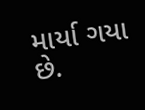માર્યા ગયા છે.